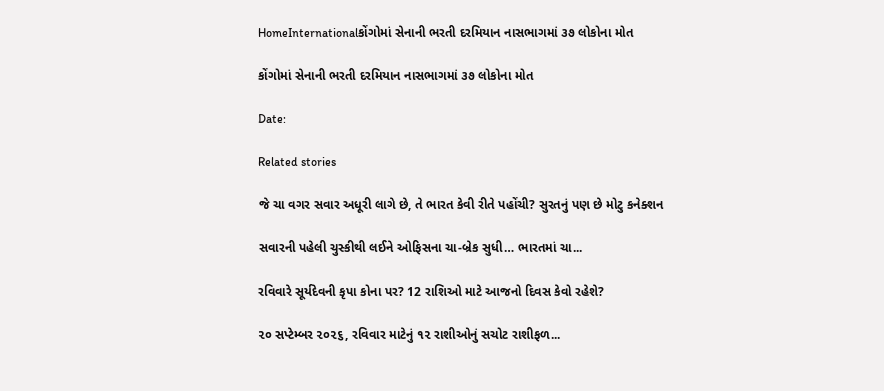HomeInternationalકોંગોમાં સેનાની ભરતી દરમિયાન નાસભાગમાં ૩૭ લોકોના મોત

કોંગોમાં સેનાની ભરતી દરમિયાન નાસભાગમાં ૩૭ લોકોના મોત

Date:

Related stories

જે ચા વગર સવાર અધૂરી લાગે છે, તે ભારત કેવી રીતે પહોંચી? સુરતનું પણ છે મોટુ કનેક્શન

સવારની પહેલી ચુસ્કીથી લઈને ઓફિસના ચા-બ્રેક સુધી… ભારતમાં ચા...

રવિવારે સૂર્યદેવની કૃપા કોના પર? 12 રાશિઓ માટે આજનો દિવસ કેવો રહેશે?

૨૦ સપ્ટેમ્બર ૨૦૨૬, રવિવાર માટેનું ૧૨ રાશીઓનું સચોટ રાશીફળ...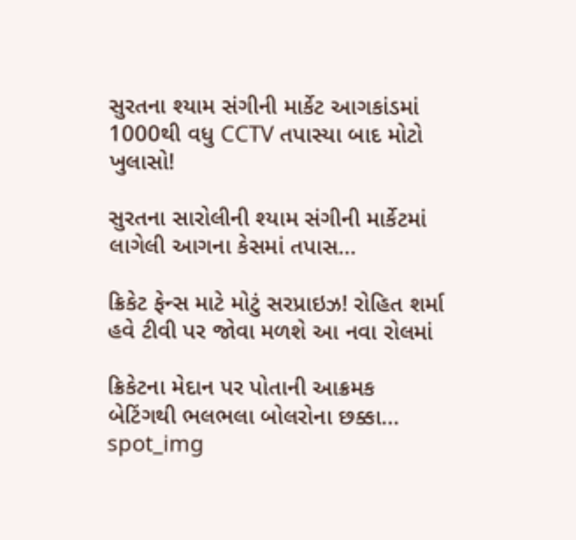સુરતના શ્યામ સંગીની માર્કેટ આગકાંડમાં 1000થી વધુ CCTV તપાસ્યા બાદ મોટો ખુલાસો!

સુરતના સારોલીની શ્યામ સંગીની માર્કેટમાં લાગેલી આગના કેસમાં તપાસ...

ક્રિકેટ ફેન્સ માટે મોટું સરપ્રાઇઝ! રોહિત શર્મા હવે ટીવી પર જોવા મળશે આ નવા રોલમાં

ક્રિકેટના મેદાન પર પોતાની આક્રમક બેટિંગથી ભલભલા બોલરોના છક્કા...
spot_img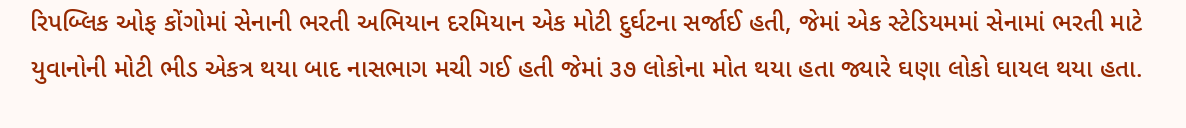રિપબ્લિક ઓફ કોંગોમાં સેનાની ભરતી અભિયાન દરમિયાન એક મોટી દુર્ઘટના સર્જાઈ હતી, જેમાં એક સ્ટેડિયમમાં સેનામાં ભરતી માટે યુવાનોની મોટી ભીડ એકત્ર થયા બાદ નાસભાગ મચી ગઈ હતી જેમાં ૩૭ લોકોના મોત થયા હતા જ્યારે ઘણા લોકો ઘાયલ થયા હતા.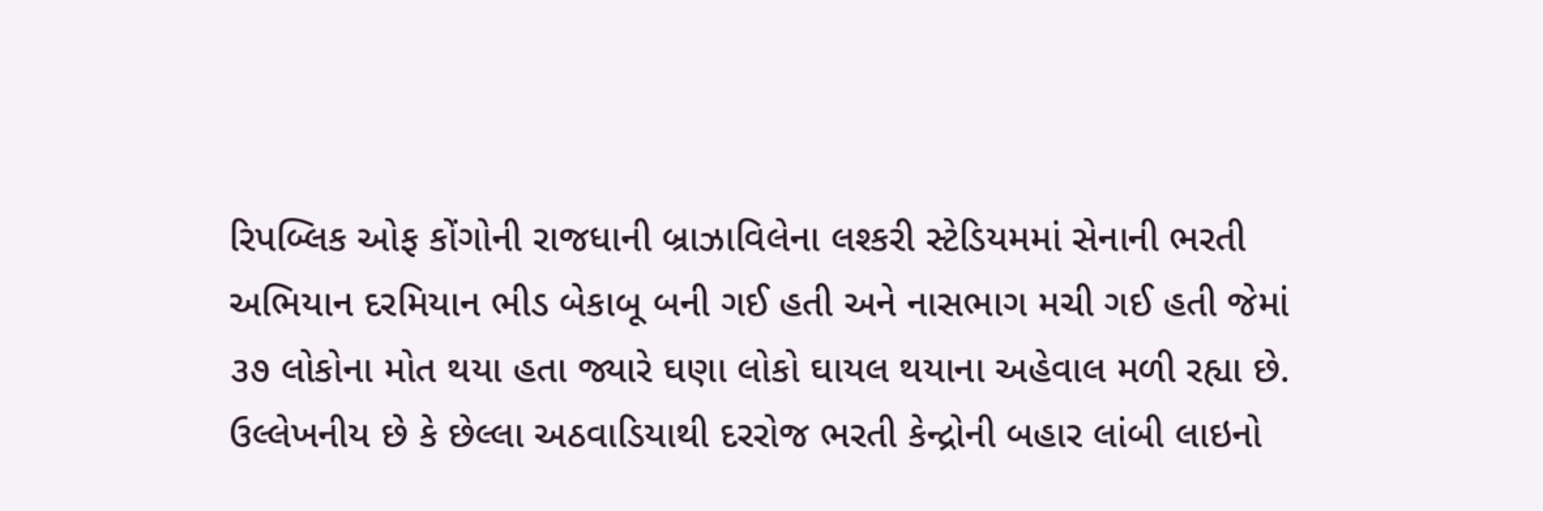રિપબ્લિક ઓફ કોંગોની રાજધાની બ્રાઝાવિલેના લશ્કરી સ્ટેડિયમમાં સેનાની ભરતી અભિયાન દરમિયાન ભીડ બેકાબૂ બની ગઈ હતી અને નાસભાગ મચી ગઈ હતી જેમાં ૩૭ લોકોના મોત થયા હતા જ્યારે ઘણા લોકો ઘાયલ થયાના અહેવાલ મળી રહ્યા છે. ઉલ્લેખનીય છે કે છેલ્લા અઠવાડિયાથી દરરોજ ભરતી કેન્દ્રોની બહાર લાંબી લાઇનો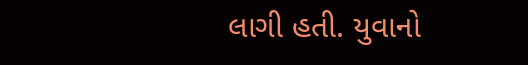લાગી હતી. યુવાનો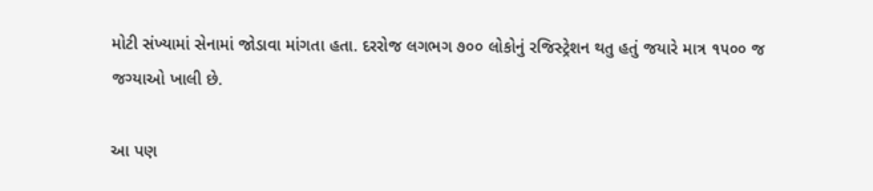મોટી સંખ્યામાં સેનામાં જોડાવા માંગતા હતા. દરરોજ લગભગ ૭૦૦ લોકોનું રજિસ્ટ્રેશન થતુ હતું જયારે માત્ર ૧૫૦૦ જ જગ્યાઓ ખાલી છે.

આ પણ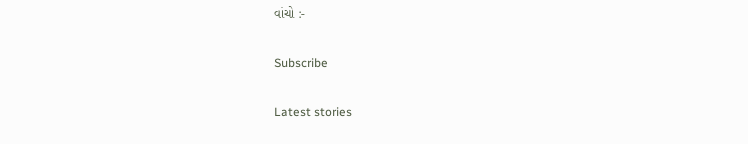વાંચો :-

Subscribe

Latest stories